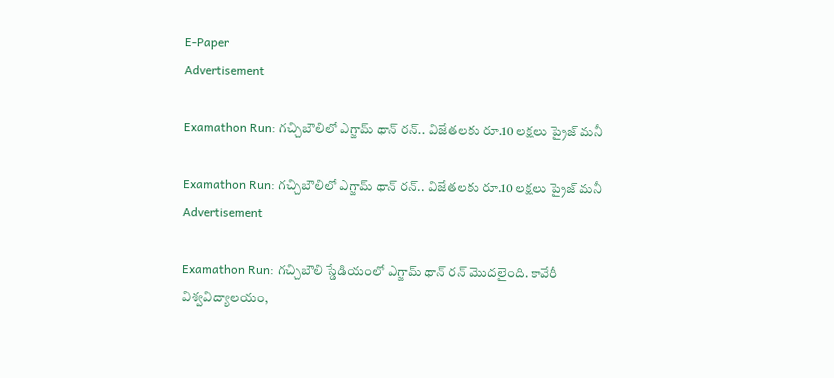E-Paper
Advertisement

Examathon Run: గచ్చిబౌలిలో ఎగ్జామ్ థాన్ రన్.. విజేతలకు రూ.10 లక్షలు ప్రైజ్ మనీ

Examathon Run: గచ్చిబౌలిలో ఎగ్జామ్ థాన్ రన్.. విజేతలకు రూ.10 లక్షలు ప్రైజ్ మనీ
Advertisement

Examathon Run: గచ్చిబౌలి స్డేడియంలో ఎగ్జామ్ థాన్ రన్ మొదలైంది. కావేరీ విశ్వవిద్యాలయం,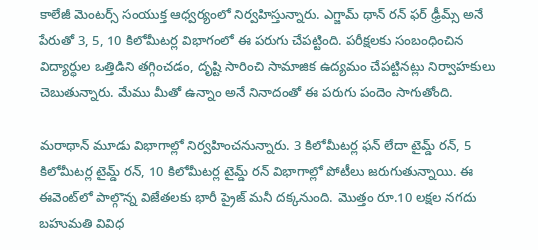కాలేజీ మెంటర్స్ సంయుక్త ఆధ్వర్యంలో నిర్వహిస్తున్నారు. ఎగ్జామ్ థాన్ రన్ ఫర్ ఢ్రీమ్స్ అనే పేరుతో 3, 5, 10 కిలోమీటర్ల విభాగంలో ఈ పరుగు చేపట్టింది. పరీక్షలకు సంబంధించిన విద్యార్ధుల ఒత్తిడిని తగ్గించడం, దృష్టి సారించి సామాజిక ఉద్యమం చేపట్టినట్లు నిర్వాహకులు చెబుతున్నారు. మేము మీతో ఉన్నాం అనే నినాదంతో ఈ పరుగు పందెం సాగుతోంది.

మరాథాన్ మూడు విభాగాల్లో నిర్వహించనున్నారు. 3 కిలోమీటర్ల ఫన్ లేదా టైమ్డ్ రన్, 5 కిలోమీటర్ల టైమ్డ్ రన్, 10 కిలోమీటర్ల టైమ్డ్ రన్ విభాగాల్లో పోటీలు జరుగుతున్నాయి. ఈ ఈవెంట్‌లో పాల్గొన్న విజేతలకు భారీ ప్రైజ్ మనీ దక్కనుంది. మొత్తం రూ.10 లక్షల నగదు బహుమతి వివిధ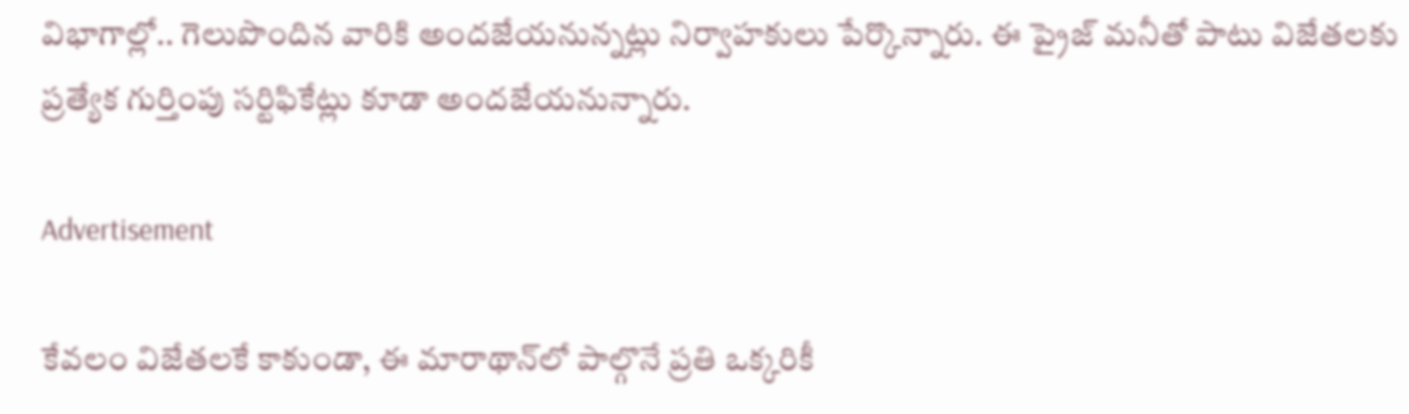విభాగాల్లో.. గెలుపొందిన వారికి అందజేయనున్నట్లు నిర్వాహకులు పేర్కొన్నారు. ఈ ప్రైజ్ మనీతో పాటు విజేతలకు ప్రత్యేక గుర్తింపు సర్టిఫికేట్లు కూడా అందజేయనున్నారు.

Advertisement

కేవలం విజేతలకే కాకుండా, ఈ మారాథాన్‌లో పాల్గొనే ప్రతి ఒక్కరికీ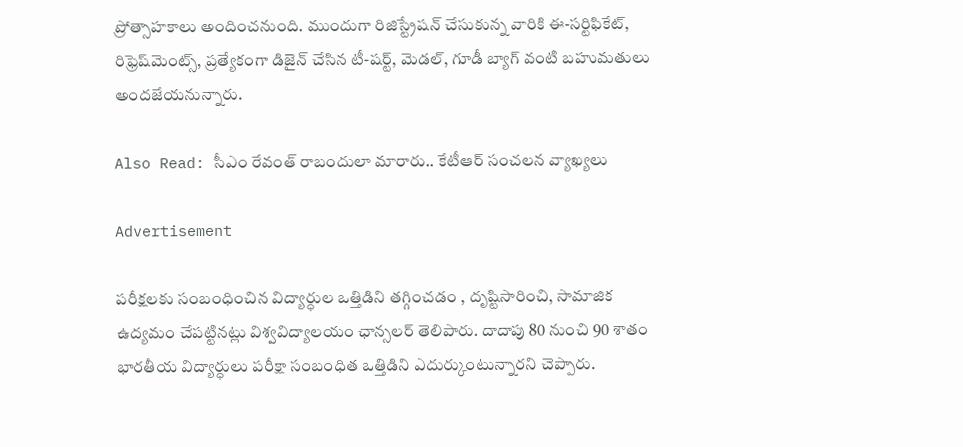ప్రోత్సాహకాలు అందించనుంది. ముందుగా రిజిస్ట్రేషన్ చేసుకున్న వారికి ఈ-సర్టిఫికేట్, రిఫ్రెష్‌మెంట్స్, ప్రత్యేకంగా డిజైన్ చేసిన టీ-షర్ట్, మెడల్, గూడీ బ్యాగ్ వంటి బహుమతులు అందజేయనున్నారు.

Also Read: సీఎం రేవంత్ రాబందులా మారారు.. కేటీఆర్ సంచలన వ్యాఖ్యలు

Advertisement

పరీక్షలకు సంబంధించిన విద్యార్ధుల ఒత్తిడిని తగ్గించడం , దృష్టిసారించి, సామాజిక ఉద్యమం చేపట్టినట్లు విశ్వవిద్యాలయం ఛాన్సలర్ తెలిపారు. దాదాపు 80 నుంచి 90 శాతం భారతీయ విద్యార్ధులు పరీక్షా సంబంధిత ఒత్తిడిని ఎదుర్కుంటున్నారని చెప్పారు.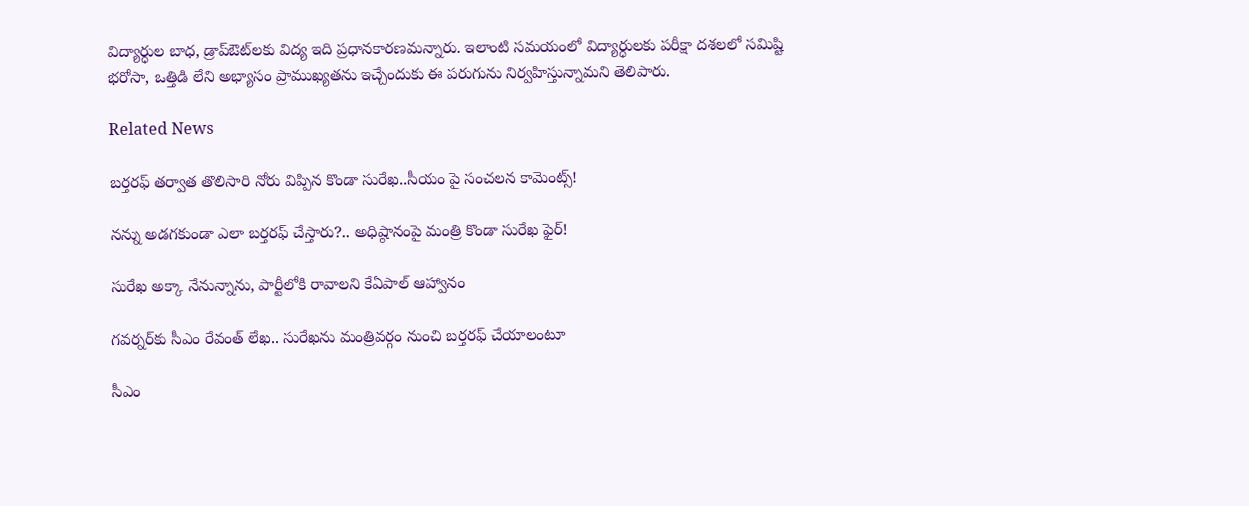విద్యార్ధుల బాధ, డ్రాప్ఔట్‌లకు విద్య ఇది ప్రధానకారణమన్నారు. ఇలాంటి సమయంలో విద్యార్ధులకు పరీక్షా దశలలో సమిష్టి భరోసా, ఒత్తిడి లేని అభ్యాసం ప్రాముఖ్యతను ఇచ్చేందుకు ఈ పరుగును నిర్వహిస్తున్నామని తెలిపారు.

Related News

బర్తరఫ్ తర్వాత తొలిసారి నోరు విప్పిన కొండా సురేఖ..సీయం పై సంచలన కామెంట్స్!

నన్ను అడగకుండా ఎలా బర్తరఫ్ చేస్తారు?.. అధిష్ఠానంపై మంత్రి కొండా సురేఖ ఫైర్!

సురేఖ అక్కా నేనున్నాను, పార్టీలోకి రావాలని కేఏపాల్ ఆహ్వానం

గవర్నర్‌కు సీఎం రేవంత్ లేఖ.. సురేఖను మంత్రివర్గం నుంచి బర్తరఫ్‌ చేయాలంటూ

సీఎం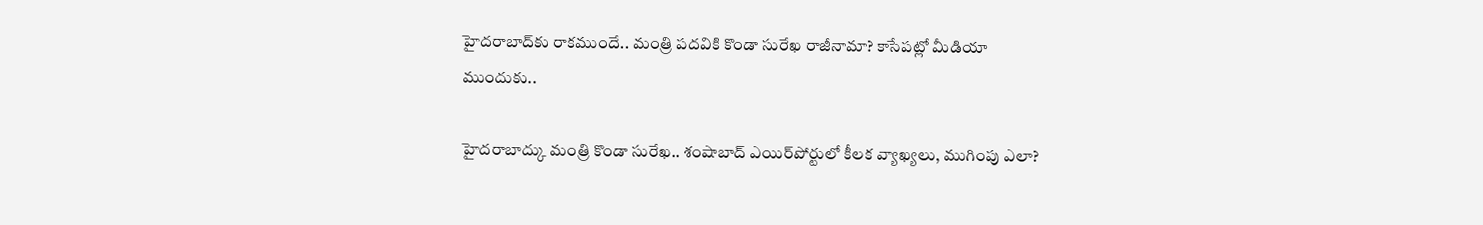హైదరాబాద్‌కు రాకముందే.. మంత్రి పదవికి కొండా సురేఖ రాజీనామా? కాసేపట్లో మీడియా ముందుకు..

హైదరాబాద్కు మంత్రి కొండా సురేఖ.. శంషాబాద్ ఎయిర్‌పోర్టులో కీలక వ్యాఖ్యలు, ముగింపు ఎలా?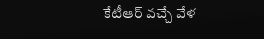కేటీఆర్ వచ్చే వేళ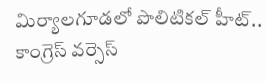మిర్యాలగూడలో పొలిటికల్ హీట్.. కాంగ్రెస్ వర్సెస్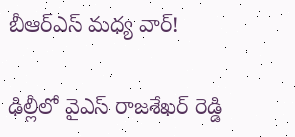బీఆర్ఎస్ మధ్య వార్!

ఢిల్లీలో వైఎస్ రాజశేఖర్ రెడ్డి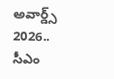అవార్డ్స్ 2026.. సీఎం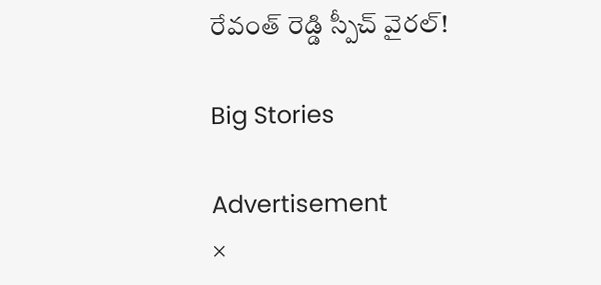రేవంత్ రెడ్డి స్పీచ్ వైరల్!

Big Stories

Advertisement
×